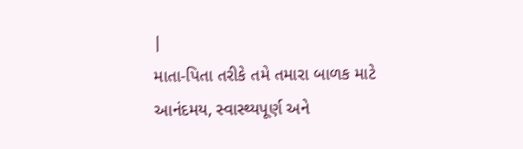|
માતા-પિતા તરીકે તમે તમારા બાળક માટે આનંદમય, સ્વાસ્થ્યપૂર્ણ અને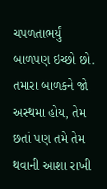ચપળતાભર્યું બાળપણ ઇચ્છો છો. તમારા બાળકને જો અસ્થમા હોય, તેમ છતાં પણ તમે તેમ થવાની આશા રાખી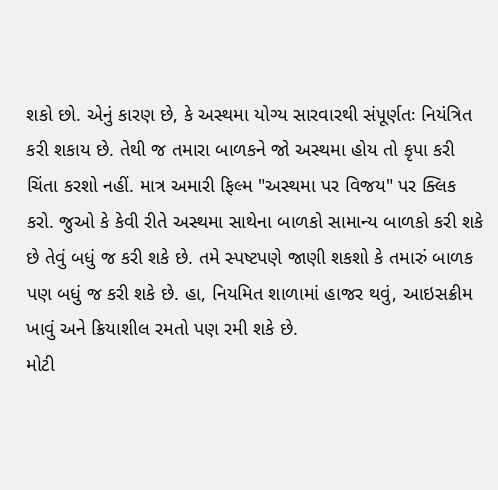શકો છો. એનું કારણ છે, કે અસ્થમા યોગ્ય સારવારથી સંપૂર્ણતઃ નિયંત્રિત કરી શકાય છે. તેથી જ તમારા બાળકને જો અસ્થમા હોય તો કૃપા કરી ચિંતા કરશો નહીં. માત્ર અમારી ફિલ્મ "અસ્થમા પર વિજય" પર ક્લિક કરો. જુઓ કે કેવી રીતે અસ્થમા સાથેના બાળકો સામાન્ય બાળકો કરી શકે છે તેવું બધું જ કરી શકે છે. તમે સ્પષ્ટપણે જાણી શકશો કે તમારું બાળક પણ બધું જ કરી શકે છે. હા, નિયમિત શાળામાં હાજર થવું, આઇસક્રીમ ખાવું અને ક્રિયાશીલ રમતો પણ રમી શકે છે.
મોટી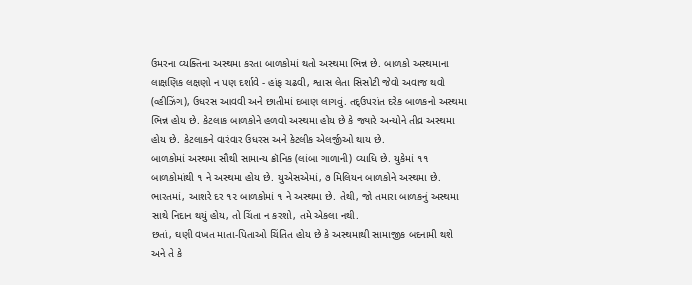ઉમરના વ્યક્તિના અસ્થમા કરતા બાળકોમાં થતો અસ્થમા ભિન્ન છે. બાળકો અસ્થમાના લાક્ષણિક લક્ષણો ન પણ દર્શાવે - હાંફ ચઢવી, શ્વાસ લેતા સિસોટી જેવો અવાજ થવો (વ્હીઝિંગ), ઉધરસ આવવી અને છાતીમાં દબાણ લાગવું. તદ્ઉપરાંત દરેક બાળકનો અસ્થમા ભિન્ન હોય છે. કેટલાક બાળકોને હળવો અસ્થમા હોય છે કે જ્યારે અન્યોને તીવ્ર અસ્થમા હોય છે. કેટલાકને વારંવાર ઉધરસ અને કેટલીક એલર્જીઓ થાય છે.
બાળકોમાં અસ્થમા સૌથી સામાન્ય ક્રૉનિક (લાંબા ગાળાની) વ્યાધિ છે. યુકેમાં ૧૧ બાળકોમાંથી ૧ ને અસ્થમા હોય છે. યુએસએમાં, ૭ મિલિયન બાળકોને અસ્થમા છે. ભારતમાં, આશરે દર ૧૨ બાળકોમાં ૧ ને અસ્થમા છે. તેથી, જો તમારા બાળકનું અસ્થમા સાથે નિદાન થયું હોય, તો ચિંતા ન કરશો, તમે એકલા નથી.
છતાં, ઘણી વખત માતા-પિતાઓ ચિંતિત હોય છે કે અસ્થમાથી સામાજીક બદનામી થશે અને તે કે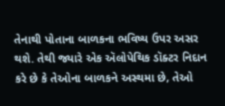તેનાથી પોતાના બાળકના ભવિષ્ય ઉપર અસર થશે. તેથી જ્યારે એક ઍલોપેથિક ડૉક્ટર નિદાન કરે છે કે તેઓના બાળકને અસ્થમા છે, તેઓ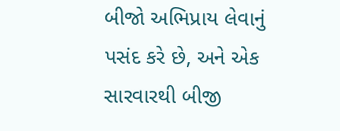બીજો અભિપ્રાય લેવાનું પસંદ કરે છે, અને એક સારવારથી બીજી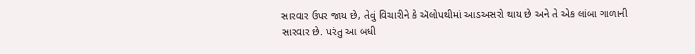સારવાર ઉપર જાય છે, તેવું વિચારીને કે ઍલોપથીમાં આડઅસરો થાય છે અને તે એક લાંબા ગાળાની સારવાર છે. પરંતુ આ બધી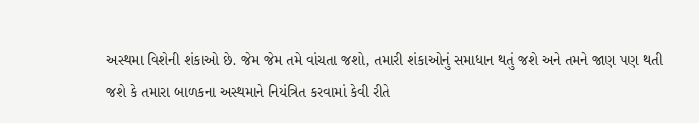અસ્થમા વિશેની શંકાઓ છે. જેમ જેમ તમે વાંચતા જશો, તમારી શંકાઓનું સમાધાન થતું જશે અને તમને જાણ પણ થતી જશે કે તમારા બાળકના અસ્થમાને નિયંત્રિત કરવામાં કેવી રીતે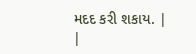મદદ કરી શકાય. |
|